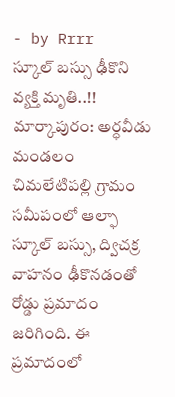- by Rrrr
స్కూల్ బస్సు ఢీకొని వ్యక్తి మృతి..!!
మార్కాపురం: అర్ధవీడు మండలం చిమలేటిపల్లి గ్రామం సమీపంలో ఆల్ఫా స్కూల్ బస్సు, ద్విచక్ర వాహనం ఢీకొనడంతో రోడ్డు ప్రమాదం జరిగింది. ఈ ప్రమాదంలో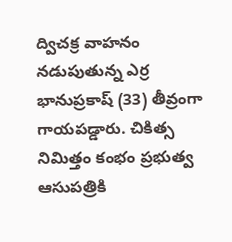ద్విచక్ర వాహనం నడుపుతున్న ఎర్ర భానుప్రకాష్ (33) తీవ్రంగా గాయపడ్డారు. చికిత్స నిమిత్తం కంభం ప్రభుత్వ ఆసుపత్రికి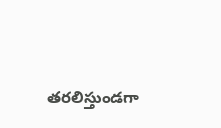తరలిస్తుండగా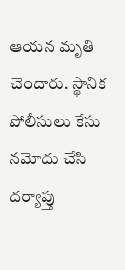ఆయన మృతి చెందారు. స్థానిక పోలీసులు కేసు నమోదు చేసి దర్యాప్తు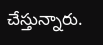చేస్తున్నారు.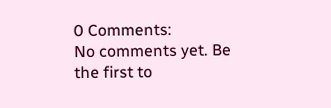0 Comments:
No comments yet. Be the first to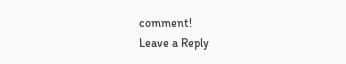comment!
Leave a Reply